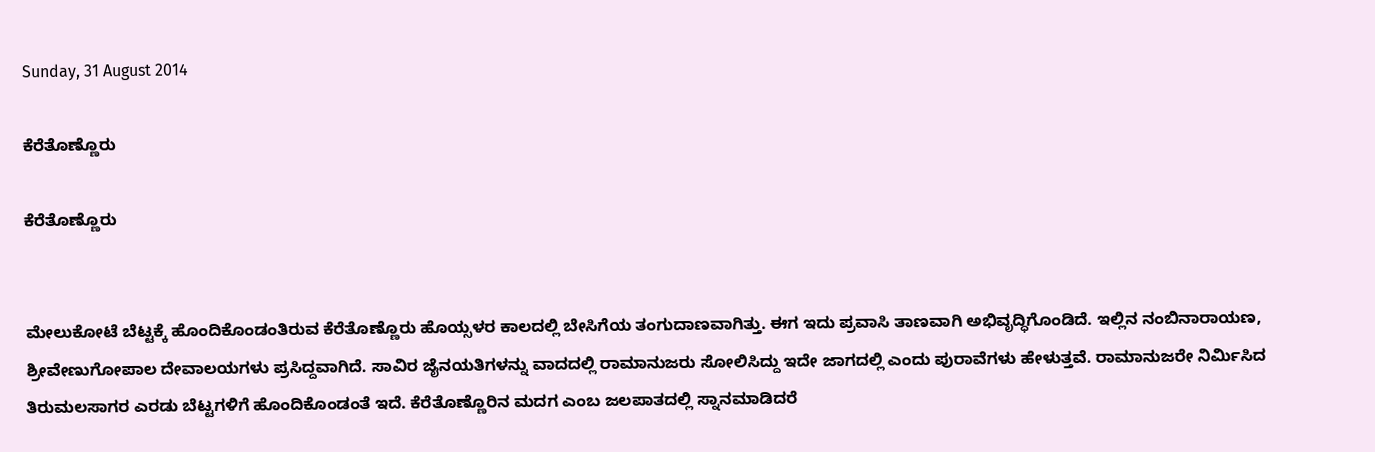Sunday, 31 August 2014

ಕೆರೆತೊಣ್ಣೊರು

ಕೆರೆತೊಣ್ಣೊರು


ಮೇಲುಕೋಟೆ ಬೆಟ್ಟಕ್ಕೆ ಹೊಂದಿಕೊಂಡಂತಿರುವ ಕೆರೆತೊಣ್ಣೊರು ಹೊಯ್ಸಳರ ಕಾಲದಲ್ಲಿ ಬೇಸಿಗೆಯ ತಂಗುದಾಣವಾಗಿತ್ತು. ಈಗ ಇದು ಪ್ರವಾಸಿ ತಾಣವಾಗಿ ಅಭಿವೃದ್ಧಿಗೊಂಡಿದೆ. ಇಲ್ಲಿನ ನಂಬಿನಾರಾಯಣ, ಶ್ರೀವೇಣುಗೋಪಾಲ ದೇವಾಲಯಗಳು ಪ್ರಸಿದ್ದವಾಗಿದೆ. ಸಾವಿರ ಜೈನಯತಿಗಳನ್ನು ವಾದದಲ್ಲಿ ರಾಮಾನುಜರು ಸೋಲಿಸಿದ್ದು ಇದೇ ಜಾಗದಲ್ಲಿ ಎಂದು ಪುರಾವೆಗಳು ಹೇಳುತ್ತವೆ. ರಾಮಾನುಜರೇ ನಿರ್ಮಿಸಿದ ತಿರುಮಲಸಾಗರ ಎರಡು ಬೆಟ್ಟಗಳಿಗೆ ಹೊಂದಿಕೊಂಡಂತೆ ಇದೆ. ಕೆರೆತೊಣ್ಣೊರಿನ ಮದಗ ಎಂಬ ಜಲಪಾತದಲ್ಲಿ ಸ್ನಾನಮಾಡಿದರೆ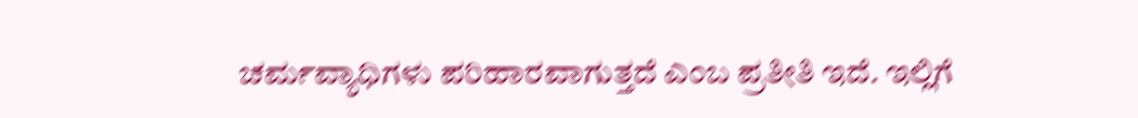ಚರ್ಮವ್ಯಾಧಿಗಳು ಪರಿಹಾರವಾಗುತ್ತದೆ ಎಂಬ ಪ್ರತೀತಿ ಇದೆ. ಇಲ್ಲಿಗೆ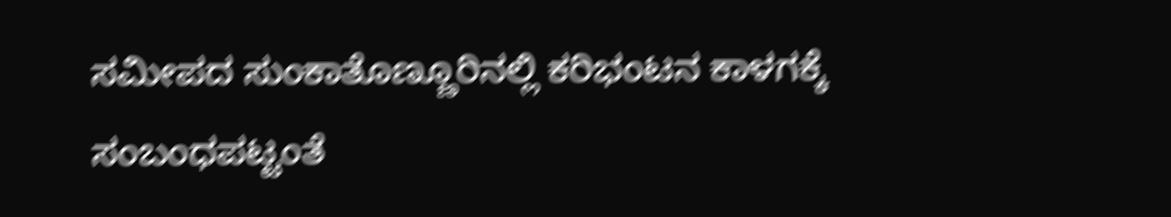ಸಮೀಪದ ಸುಂಕಾತೊಣ್ಣೂರಿನಲ್ಲಿ ಕರಿಭಂಟನ ಕಾಳಗಕ್ಕೆ ಸಂಬಂಧಪಟ್ಟಂತೆ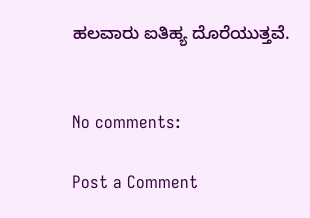ಹಲವಾರು ಐತಿಹ್ಯ ದೊರೆಯುತ್ತವೆ.


No comments:

Post a Comment